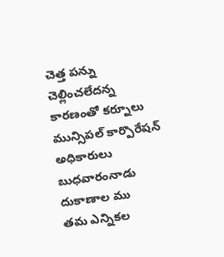చెత్త పన్ను చెల్లించలేదన్న కారణంతో కర్నూలు మున్సిపల్ కార్పొరేషన్ అధికారులు బుధవారంనాడు దుకాణాల ము
తమ ఎన్నికల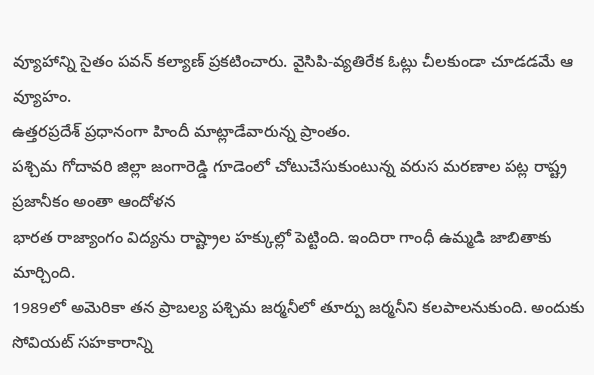వ్యూహాన్ని సైతం పవన్ కల్యాణ్ ప్రకటించారు. వైసిపి-వ్యతిరేక ఓట్లు చీలకుండా చూడడమే ఆ వ్యూహం.
ఉత్తరప్రదేశ్ ప్రధానంగా హిందీ మాట్లాడేవారున్న ప్రాంతం.
పశ్చిమ గోదావరి జిల్లా జంగారెడ్డి గూడెంలో చోటుచేసుకుంటున్న వరుస మరణాల పట్ల రాష్ట్ర ప్రజానీకం అంతా ఆందోళన
భారత రాజ్యాంగం విద్యను రాష్ట్రాల హక్కుల్లో పెట్టింది. ఇందిరా గాంధీ ఉమ్మడి జాబితాకు మార్చింది.
1989లో అమెరికా తన ప్రాబల్య పశ్చిమ జర్మనీలో తూర్పు జర్మనీని కలపాలనుకుంది. అందుకు సోవియట్ సహకారాన్ని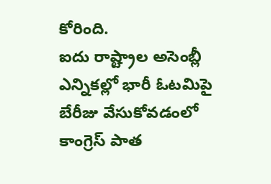కోరింది.
ఐదు రాష్ట్రాల అసెంబ్లీ ఎన్నికల్లో భారీ ఓటమిపై బేరీజు వేసుకోవడంలో కాంగ్రెస్ పాత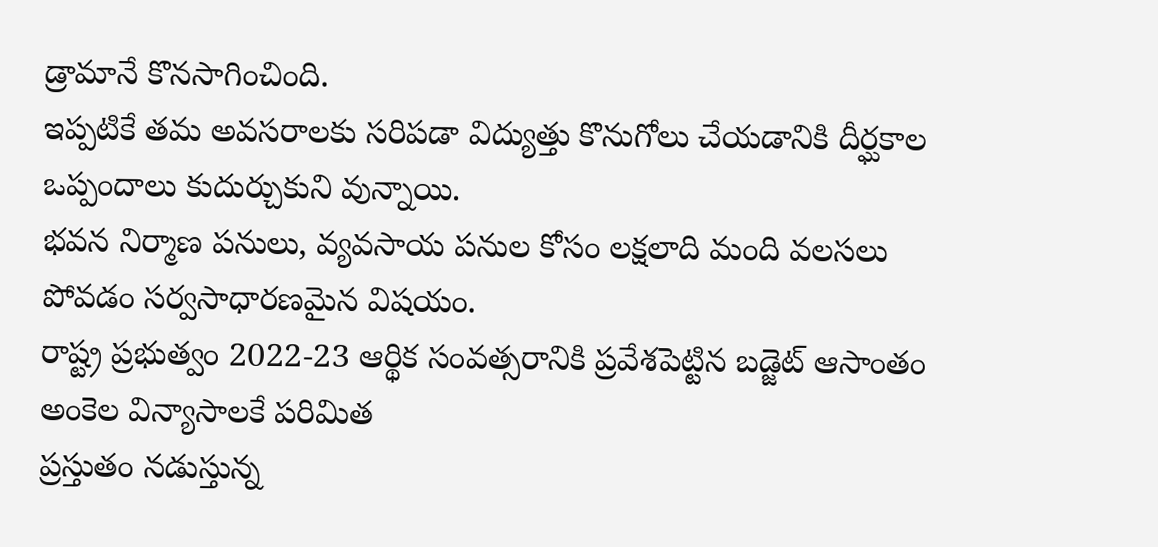డ్రామానే కొనసాగించింది.
ఇప్పటికే తమ అవసరాలకు సరిపడా విద్యుత్తు కొనుగోలు చేయడానికి దీర్ఘకాల ఒప్పందాలు కుదుర్చుకుని వున్నాయి.
భవన నిర్మాణ పనులు, వ్యవసాయ పనుల కోసం లక్షలాది మంది వలసలు పోవడం సర్వసాధారణమైన విషయం.
రాష్ట్ర ప్రభుత్వం 2022-23 ఆర్థిక సంవత్సరానికి ప్రవేశపెట్టిన బడ్జెట్ ఆసాంతం అంకెల విన్యాసాలకే పరిమిత
ప్రస్తుతం నడుస్తున్న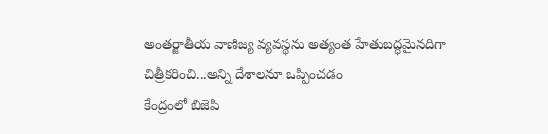అంతర్జాతీయ వాణిజ్య వ్యవస్థను అత్యంత హేతుబద్ధమైనదిగా చిత్రీకరించి...అన్ని దేశాలనూ ఒప్పించడం
కేంద్రంలో బిజెపి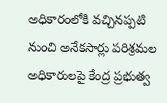అధికారంలోకి వచ్చినప్పటి నుంచి అనేకసార్లు పరిశ్రమల అధికారులపై కేంద్ర ప్రభుత్వ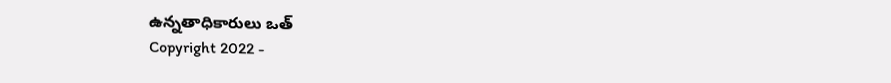ఉన్నతాధికారులు ఒత్
Copyright 2022 -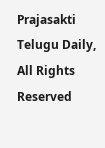Prajasakti Telugu Daily, All Rights Reserved